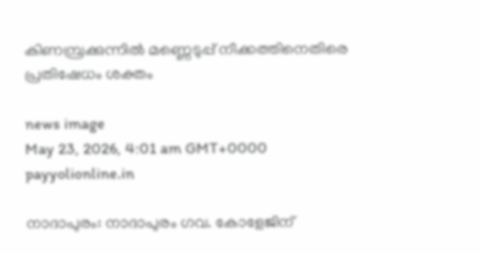കിണമ്പ്രക്കുന്നിൽ മണ്ണെടുപ്പ് നീക്കത്തിനെതിരെ പ്രതിഷേധം ശക്തം

news image
May 23, 2026, 4:01 am GMT+0000 payyolionline.in

നാദാപുരം: നാദാപുരം ഗവ. കോളേജിന്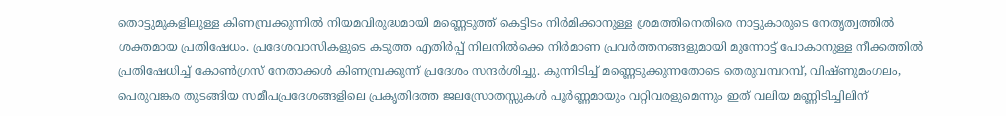തൊട്ടുമുകളിലുള്ള കിണമ്പ്രക്കുന്നിൽ നിയമവിരുദ്ധമായി മണ്ണെടുത്ത് കെട്ടിടം നിർമിക്കാനുള്ള ശ്രമത്തിനെതിരെ നാട്ടുകാരുടെ നേതൃത്വത്തിൽ ശക്തമായ പ്രതിഷേധം. പ്രദേശവാസികളുടെ കടുത്ത എതിർപ്പ് നിലനിൽക്കെ നിർമാണ പ്രവർത്തനങ്ങളുമായി മുന്നോട്ട് പോകാനുള്ള നീക്കത്തിൽ പ്രതിഷേധിച്ച് കോൺഗ്രസ് നേതാക്കൾ കിണമ്പ്രക്കുന്ന് പ്രദേശം സന്ദർശിച്ചു. കുന്നിടിച്ച് മണ്ണെടുക്കുന്നതോടെ തെരുവമ്പറമ്പ്, വിഷ്ണുമംഗലം, പെരുവങ്കര തുടങ്ങിയ സമീപപ്രദേശങ്ങളിലെ പ്രകൃതിദത്ത ജലസ്രോതസ്സുകൾ പൂർണ്ണമായും വറ്റിവരളുമെന്നും ഇത് വലിയ മണ്ണിടിച്ചിലിന്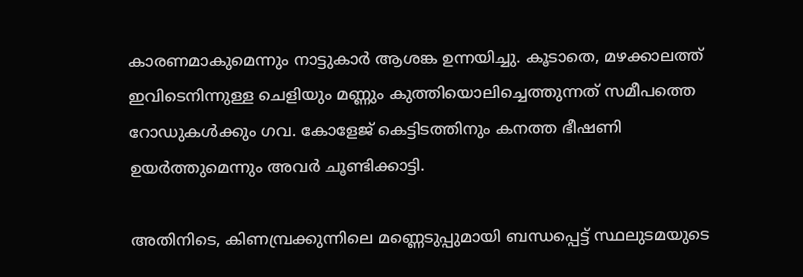കാരണമാകുമെന്നും നാട്ടുകാർ ആശങ്ക ഉന്നയിച്ചു. കൂടാതെ, മഴക്കാലത്ത് ഇവിടെനിന്നുള്ള ചെളിയും മണ്ണും കുത്തിയൊലിച്ചെത്തുന്നത് സമീപത്തെ റോഡുകൾക്കും ഗവ. കോളേജ് കെട്ടിടത്തിനും കനത്ത ഭീഷണി ഉയർത്തുമെന്നും അവർ ചൂണ്ടിക്കാട്ടി.

അതിനിടെ, കിണമ്പ്രക്കുന്നിലെ മണ്ണെടുപ്പുമായി ബന്ധപ്പെട്ട് സ്ഥലുടമയുടെ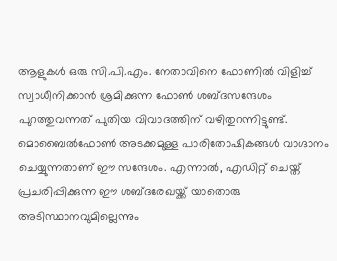ആളുകൾ ഒരു സി.പി.എം. നേതാവിനെ ഫോണിൽ വിളിച്ച് സ്വാധീനിക്കാൻ ശ്രമിക്കുന്ന ഫോൺ ശബ്ദസന്ദേശം പുറത്തുവന്നത് പുതിയ വിവാദത്തിന് വഴിതുറന്നിട്ടുണ്ട്. മൊബൈൽഫോൺ അടക്കമുള്ള പാരിതോഷികങ്ങൾ വാഗ്ദാനം ചെയ്യുന്നതാണ് ഈ സന്ദേശം. എന്നാൽ, എഡിറ്റ് ചെയ്ത് പ്രചരിപ്പിക്കുന്ന ഈ ശബ്ദരേഖയ്ക്ക് യാതൊരു അടിസ്ഥാനവുമില്ലെന്നും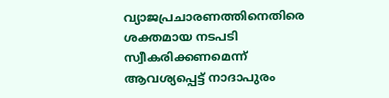വ്യാജപ്രചാരണത്തിനെതിരെ ശക്തമായ നടപടി സ്വീകരിക്കണമെന്ന് ആവശ്യപ്പെട്ട് നാദാപുരം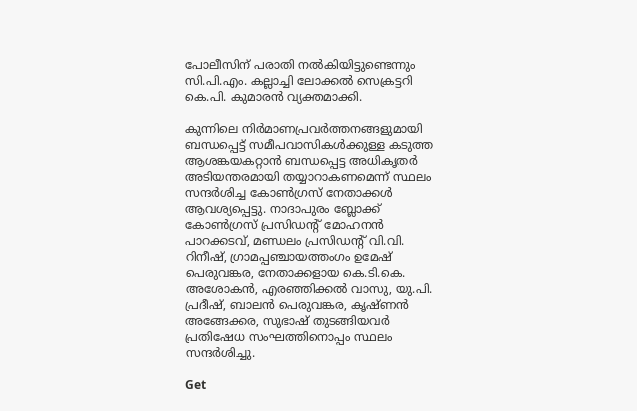പോലീസിന് പരാതി നൽകിയിട്ടുണ്ടെന്നും സി.പി.എം. കല്ലാച്ചി ലോക്കൽ സെക്രട്ടറി കെ.പി. കുമാരൻ വ്യക്തമാക്കി.

കുന്നിലെ നിർമാണപ്രവർത്തനങ്ങളുമായി ബന്ധപ്പെട്ട് സമീപവാസികൾക്കുള്ള കടുത്ത ആശങ്കയകറ്റാൻ ബന്ധപ്പെട്ട അധികൃതർ അടിയന്തരമായി തയ്യാറാകണമെന്ന് സ്ഥലം സന്ദർശിച്ച കോൺഗ്രസ് നേതാക്കൾ ആവശ്യപ്പെട്ടു. നാദാപുരം ബ്ലോക്ക് കോൺഗ്രസ് പ്രസിഡന്റ് മോഹനൻ പാറക്കടവ്, മണ്ഡലം പ്രസിഡൻ്റ് വി.വി. റിനീഷ്, ഗ്രാമപ്പഞ്ചായത്തംഗം ഉമേഷ് പെരുവങ്കര, നേതാക്കളായ കെ.ടി.കെ. അശോകൻ, എരഞ്ഞിക്കൽ വാസു, യു.പി. പ്രദീഷ്, ബാലൻ പെരുവങ്കര, കൃഷ്ണൻ അങ്ങേക്കര, സുഭാഷ് തുടങ്ങിയവർ പ്രതിഷേധ സംഘത്തിനൊപ്പം സ്ഥലം സന്ദർശിച്ചു.

Get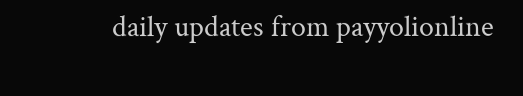daily updates from payyolionline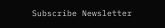Subscribe Newsletter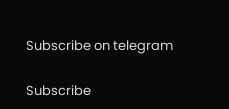Subscribe on telegram

Subscribe